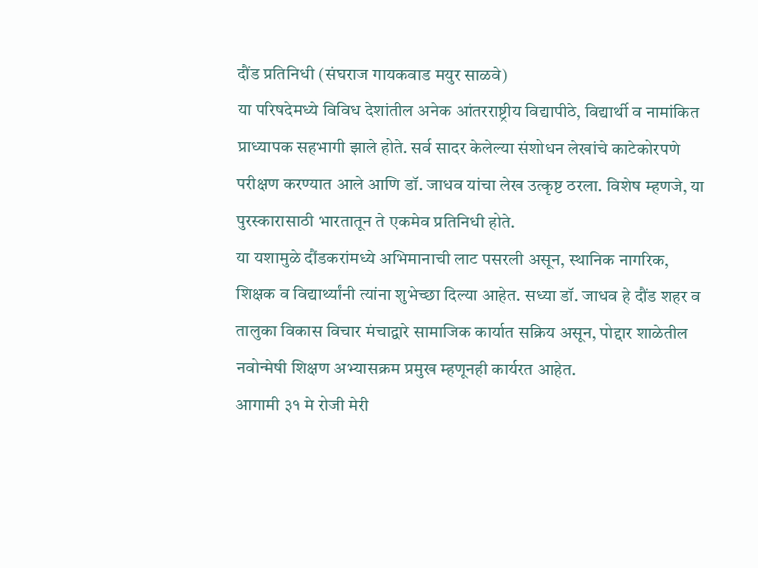दौंड प्रतिनिधी (संघराज गायकवाड मयुर साळवे)
या परिषदेमध्ये विविध देशांतील अनेक आंतरराष्ट्रीय विद्यापीठे, विद्यार्थी व नामांकित प्राध्यापक सहभागी झाले होते. सर्व सादर केलेल्या संशोधन लेखांचे काटेकोरपणे परीक्षण करण्यात आले आणि डॉ. जाधव यांचा लेख उत्कृष्ट ठरला. विशेष म्हणजे, या पुरस्कारासाठी भारतातून ते एकमेव प्रतिनिधी होते.
या यशामुळे दौंडकरांमध्ये अभिमानाची लाट पसरली असून, स्थानिक नागरिक, शिक्षक व विद्यार्थ्यांनी त्यांना शुभेच्छा दिल्या आहेत. सध्या डॉ. जाधव हे दौंड शहर व तालुका विकास विचार मंचाद्वारे सामाजिक कार्यात सक्रिय असून, पोद्दार शाळेतील नवोन्मेषी शिक्षण अभ्यासक्रम प्रमुख म्हणूनही कार्यरत आहेत.
आगामी ३१ मे रोजी मेरी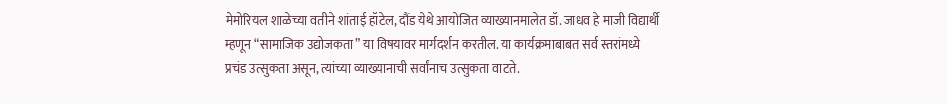मेमोरियल शाळेच्या वतीने शांताई हॉटेल, दौंड येथे आयोजित व्याख्यानमालेत डॉ. जाधव हे माजी विद्यार्थी म्हणून “सामाजिक उद्योजकता” या विषयावर मार्गदर्शन करतील. या कार्यक्रमाबाबत सर्व स्तरांमध्ये प्रचंड उत्सुकता असून, त्यांच्या व्याख्यानाची सर्वांनाच उत्सुकता वाटते.